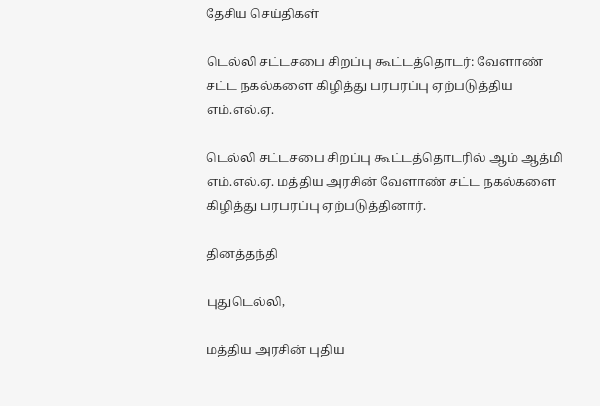தேசிய செய்திகள்

டெல்லி சட்டசபை சிறப்பு கூட்டத்தொடர்: வேளாண் சட்ட நகல்களை கிழித்து பரபரப்பு ஏற்படுத்திய எம்.எல்.ஏ.

டெல்லி சட்டசபை சிறப்பு கூட்டத்தொடரில் ஆம் ஆத்மி எம்.எல்.ஏ. மத்திய அரசின் வேளாண் சட்ட நகல்களை கிழித்து பரபரப்பு ஏற்படுத்தினார்.

தினத்தந்தி

புதுடெல்லி,

மத்திய அரசின் புதிய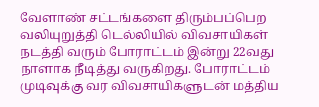வேளாண் சட்டங்களை திரும்பப்பெற வலியுறுத்தி டெல்லியில் விவசாயிகள் நடத்தி வரும் போராட்டம் இன்று 22வது நாளாக நீடித்து வருகிறது. போராட்டம் முடிவுக்கு வர விவசாயிகளுடன் மத்திய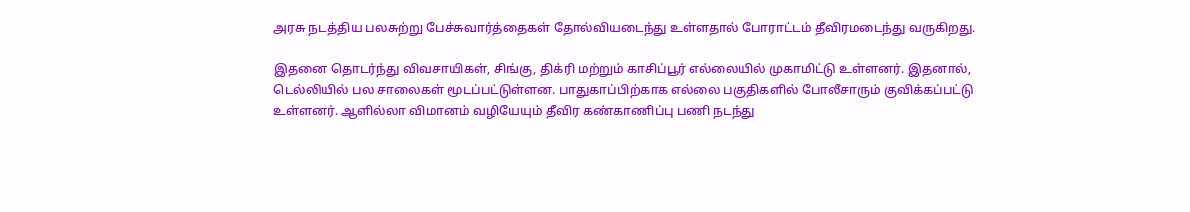அரசு நடத்திய பலசுற்று பேச்சுவார்த்தைகள் தோல்வியடைந்து உள்ளதால் போராட்டம் தீவிரமடைந்து வருகிறது.

இதனை தொடர்ந்து விவசாயிகள், சிங்கு, திக்ரி மற்றும் காசிப்பூர் எல்லையில் முகாமிட்டு உள்ளனர். இதனால், டெல்லியில் பல சாலைகள் மூடப்பட்டுள்ளன. பாதுகாப்பிற்காக எல்லை பகுதிகளில் போலீசாரும் குவிக்கப்பட்டு உள்ளனர். ஆளில்லா விமானம் வழியேயும் தீவிர கண்காணிப்பு பணி நடந்து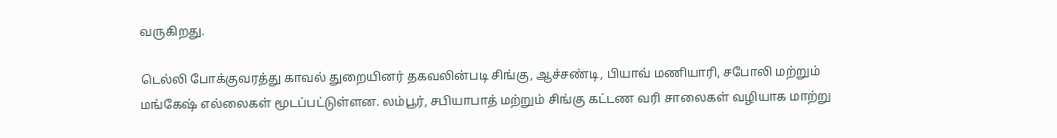வருகிறது.

டெல்லி போக்குவரத்து காவல் துறையினர் தகவலின்படி சிங்கு, ஆச்சண்டி, பியாவ் மணியாரி, சபோலி மற்றும் மங்கேஷ் எல்லைகள் மூடப்பட்டுள்ளன. லம்பூர், சபியாபாத் மற்றும் சிங்கு கட்டண வரி சாலைகள் வழியாக மாற்று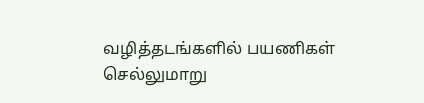வழித்தடங்களில் பயணிகள் செல்லுமாறு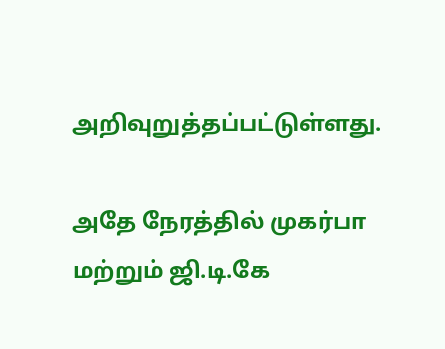அறிவுறுத்தப்பட்டுள்ளது.

அதே நேரத்தில் முகர்பா மற்றும் ஜி.டி.கே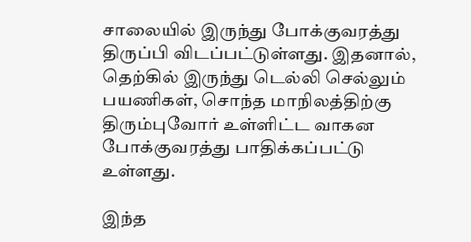சாலையில் இருந்து போக்குவரத்து திருப்பி விடப்பட்டுள்ளது. இதனால், தெற்கில் இருந்து டெல்லி செல்லும் பயணிகள், சொந்த மாநிலத்திற்கு திரும்புவோர் உள்ளிட்ட வாகன போக்குவரத்து பாதிக்கப்பட்டு உள்ளது.

இந்த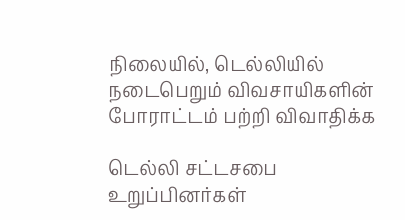நிலையில், டெல்லியில் நடைபெறும் விவசாயிகளின் போராட்டம் பற்றி விவாதிக்க

டெல்லி சட்டசபை உறுப்பினர்கள்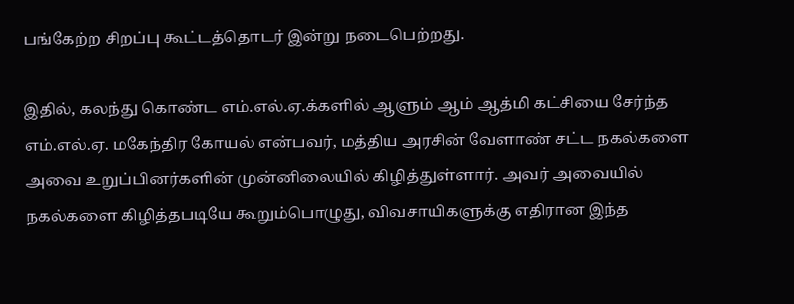பங்கேற்ற சிறப்பு கூட்டத்தொடர் இன்று நடைபெற்றது.

இதில், கலந்து கொண்ட எம்.எல்.ஏ.க்களில் ஆளும் ஆம் ஆத்மி கட்சியை சேர்ந்த எம்.எல்.ஏ. மகேந்திர கோயல் என்பவர், மத்திய அரசின் வேளாண் சட்ட நகல்களை அவை உறுப்பினர்களின் முன்னிலையில் கிழித்துள்ளார். அவர் அவையில் நகல்களை கிழித்தபடியே கூறும்பொழுது, விவசாயிகளுக்கு எதிரான இந்த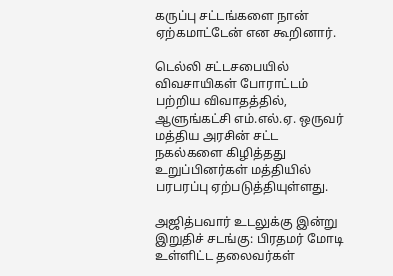கருப்பு சட்டங்களை நான் ஏற்கமாட்டேன் என கூறினார்.

டெல்லி சட்டசபையில் விவசாயிகள் போராட்டம் பற்றிய விவாதத்தில், ஆளுங்கட்சி எம்.எல்.ஏ. ஒருவர் மத்திய அரசின் சட்ட நகல்களை கிழித்தது உறுப்பினர்கள் மத்தியில் பரபரப்பு ஏற்படுத்தியுள்ளது.

அஜித்பவார் உடலுக்கு இன்று இறுதிச் சடங்கு: பிரதமர் மோடி உள்ளிட்ட தலைவர்கள்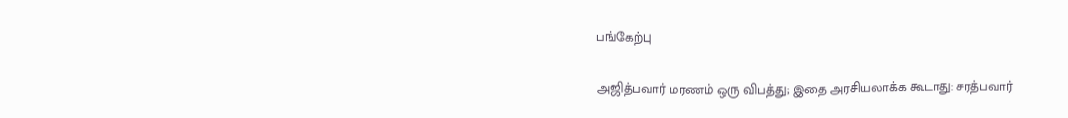பங்கேற்பு

அஜித்பவார் மரணம் ஒரு விபத்து; இதை அரசியலாக்க கூடாது: சரத்பவார்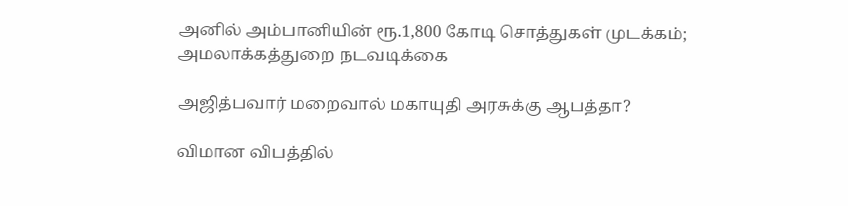அனில் அம்பானியின் ரூ.1,800 கோடி சொத்துகள் முடக்கம்; அமலாக்கத்துறை நடவடிக்கை

அஜித்பவார் மறைவால் மகாயுதி அரசுக்கு ஆபத்தா?

விமான விபத்தில்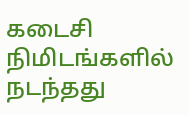கடைசி நிமிடங்களில் நடந்தது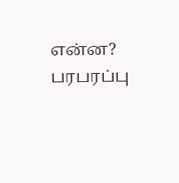என்ன? பரபரப்பு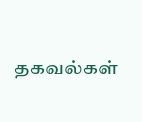தகவல்கள்